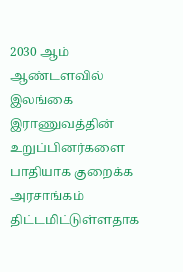2030 ஆம் ஆண்டளவில் இலங்கை இராணுவத்தின் உறுப்பினர்களை பாதியாக குறைக்க அரசாங்கம் திட்டமிட்டுள்ளதாக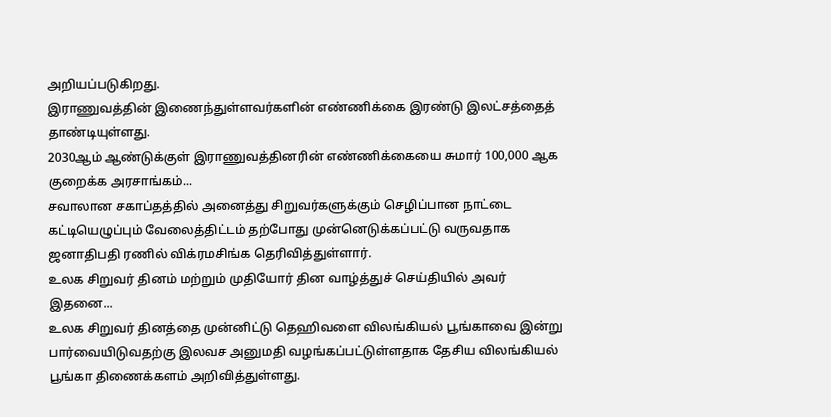அறியப்படுகிறது.
இராணுவத்தின் இணைந்துள்ளவர்களின் எண்ணிக்கை இரண்டு இலட்சத்தைத் தாண்டியுள்ளது.
2030ஆம் ஆண்டுக்குள் இராணுவத்தினரின் எண்ணிக்கையை சுமார் 100,000 ஆக குறைக்க அரசாங்கம்...
சவாலான சகாப்தத்தில் அனைத்து சிறுவர்களுக்கும் செழிப்பான நாட்டை கட்டியெழுப்பும் வேலைத்திட்டம் தற்போது முன்னெடுக்கப்பட்டு வருவதாக ஜனாதிபதி ரணில் விக்ரமசிங்க தெரிவித்துள்ளார்.
உலக சிறுவர் தினம் மற்றும் முதியோர் தின வாழ்த்துச் செய்தியில் அவர் இதனை...
உலக சிறுவர் தினத்தை முன்னிட்டு தெஹிவளை விலங்கியல் பூங்காவை இன்று பார்வையிடுவதற்கு இலவச அனுமதி வழங்கப்பட்டுள்ளதாக தேசிய விலங்கியல் பூங்கா திணைக்களம் அறிவித்துள்ளது.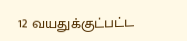12 வயதுக்குட்பட்ட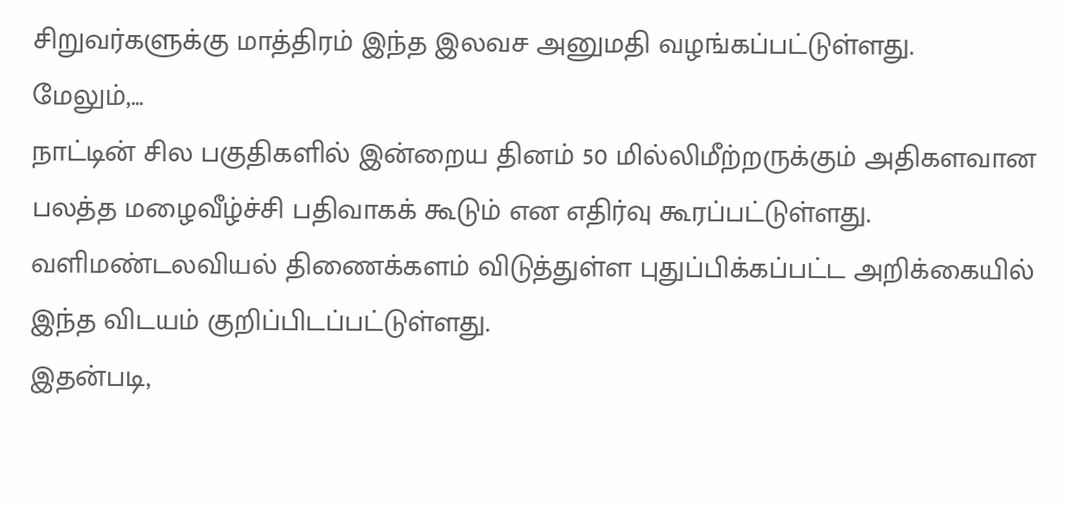சிறுவர்களுக்கு மாத்திரம் இந்த இலவச அனுமதி வழங்கப்பட்டுள்ளது.
மேலும்,...
நாட்டின் சில பகுதிகளில் இன்றைய தினம் 50 மில்லிமீற்றருக்கும் அதிகளவான பலத்த மழைவீழ்ச்சி பதிவாகக் கூடும் என எதிர்வு கூரப்பட்டுள்ளது.
வளிமண்டலவியல் திணைக்களம் விடுத்துள்ள புதுப்பிக்கப்பட்ட அறிக்கையில் இந்த விடயம் குறிப்பிடப்பட்டுள்ளது.
இதன்படி,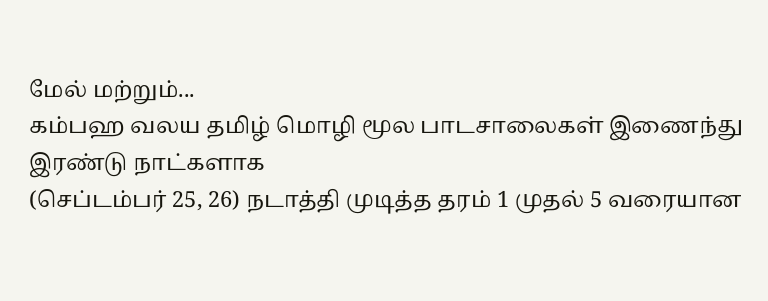மேல் மற்றும்...
கம்பஹ வலய தமிழ் மொழி மூல பாடசாலைகள் இணைந்து இரண்டு நாட்களாக
(செப்டம்பர் 25, 26) நடாத்தி முடித்த தரம் 1 முதல் 5 வரையான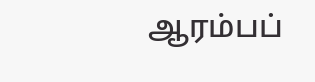ஆரம்பப்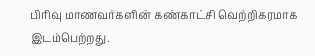பிரிவு மாணவர்களின் கண்காட்சி வெற்றிகரமாக இடம்பெற்றது.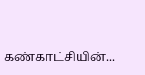கண்காட்சியின்...